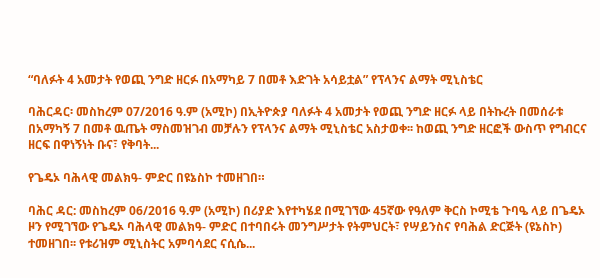“ባለፉት 4 አመታት የወጪ ንግድ ዘርፉ በአማካይ 7 በመቶ እድገት አሳይቷል” የፕላንና ልማት ሚኒስቴር

ባሕርዳር፡ መስከረም 07/2016 ዓ.ም (አሚኮ) በኢትዮጵያ ባለፉት 4 አመታት የወጪ ንግድ ዘርፉ ላይ በትኩረት በመሰራቱ በአማካኝ 7 በመቶ ዉጤት ማስመዝገብ መቻሉን የፕላንና ልማት ሚኒስቴር አስታወቀ፡፡ ከወጪ ንግድ ዘርፎች ውስጥ የግብርና ዘርፍ በዋነኝነት ቡና፣ የቅባት...

የጌዴኦ ባሕላዊ መልክዓ- ምድር በዩኔስኮ ተመዘገበ።

ባሕር ዳር: መስከረም 06/2016 ዓ.ም (አሚኮ) በሪያድ እየተካሄደ በሚገኘው 45ኛው የዓለም ቅርስ ኮሚቴ ጉባዔ ላይ በጌዴኦ ዞን የሚገኘው የጌዴኦ ባሕላዊ መልክዓ- ምድር በተባበሩት መንግሥታት የትምህርት፣ የሣይንስና የባሕል ድርጅት (ዩኔስኮ) ተመዘገበ፡፡ የቱሪዝም ሚኒስትር አምባሳደር ናሲሴ...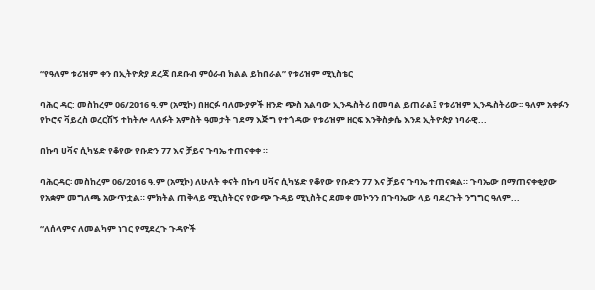“የዓለም ቱሪዝም ቀን በኢትዮጵያ ደረጃ በደቡብ ምዕራብ ክልል ይከበራል” የቱሪዝም ሚኒስቴር

ባሕር ዳር: መስከረም 06/2016 ዓ.ም (አሚኮ) በዘርፉ ባለሙያዎች ዘንድ ጭስ አልባው ኢንዱስትሪ በመባል ይጠራል፤ የቱሪዝም ኢንዱስትሪው፡፡ ዓለም አቀፉን የኮሮና ቫይረስ ወረርሽኝ ተከትሎ ላለፉት አምስት ዓመታት ገደማ እጅግ የተጎዳው የቱሪዝም ዘርፍ እንቅስቃሴ እንደ ኢትዮጵያ ነባራዊ...

በኩባ ሀቫና ሲካሄድ የቆየው የቡድን 77 እና ቻይና ጉባኤ ተጠናቀቀ ።

ባሕርዳር፡ መስከረም 06/2016 ዓ.ም (አሚኮ) ለሁለት ቀናት በኩባ ሀቫና ሲካሄድ የቆየው የቡድን 77 እና ቻይና ጉባኤ ተጠናቋል። ጉባኤው በማጠናቀቂያው የአቋም መግለጫ አውጥቷል። ምክትል ጠቅላይ ሚኒስትርና የውጭ ጉዳይ ሚኒስትር ደመቀ መኮንን በጉባኤው ላይ ባደረጉት ንግግር ዓለም...

“ለሰላምና ለመልካም ነገር የሚደረጉ ጉዳዮች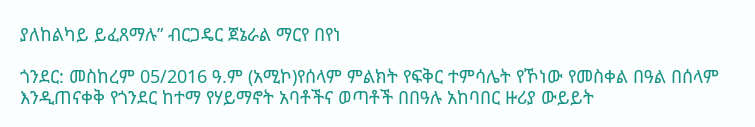ያለከልካይ ይፈጸማሉ” ብርጋዴር ጀኔራል ማርየ በየነ

ጎንደር: መስከረም 05/2016 ዓ.ም (አሚኮ)የሰላም ምልክት የፍቅር ተምሳሌት የኾነው የመስቀል በዓል በሰላም እንዲጠናቀቅ የጎንደር ከተማ የሃይማኖት አባቶችና ወጣቶች በበዓሉ አከባበር ዙሪያ ውይይት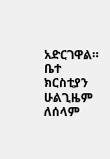አድርገዋል። ቤተ ክርስቲያን ሁልጊዜም ለሰላም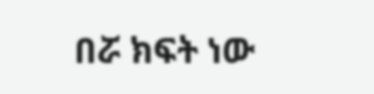በሯ ክፍት ነው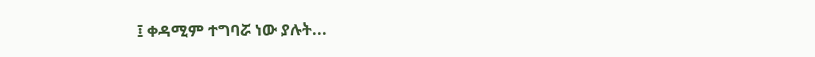፤ ቀዳሚም ተግባሯ ነው ያሉት...